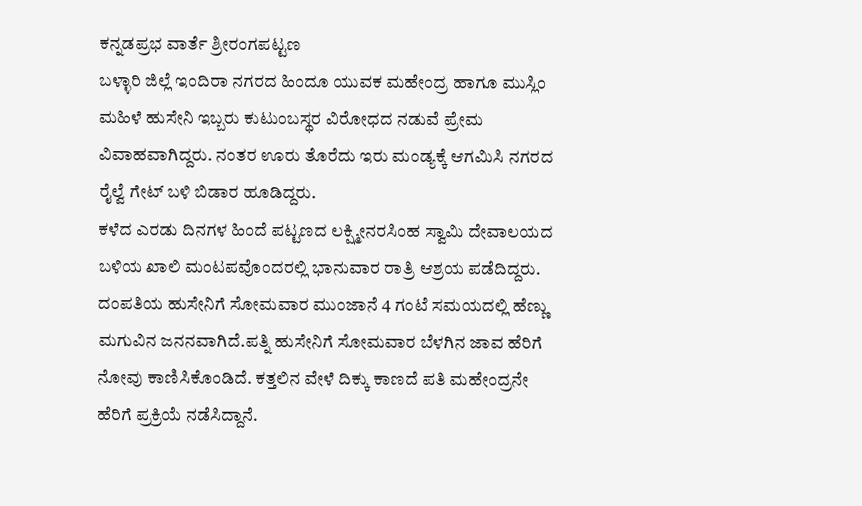ಕನ್ನಡಪ್ರಭ ವಾರ್ತೆ ಶ್ರೀರಂಗಪಟ್ಟಣ
ಬಳ್ಳಾರಿ ಜಿಲ್ಲೆ ಇಂದಿರಾ ನಗರದ ಹಿಂದೂ ಯುವಕ ಮಹೇಂದ್ರ ಹಾಗೂ ಮುಸ್ಲಿಂ ಮಹಿಳೆ ಹುಸೇನಿ ಇಬ್ಬರು ಕುಟುಂಬಸ್ಥರ ವಿರೋಧದ ನಡುವೆ ಪ್ರೇಮ ವಿವಾಹವಾಗಿದ್ದರು. ನಂತರ ಊರು ತೊರೆದು ಇರು ಮಂಡ್ಯಕ್ಕೆ ಆಗಮಿಸಿ ನಗರದ ರೈಲ್ವೆ ಗೇಟ್ ಬಳಿ ಬಿಡಾರ ಹೂಡಿದ್ದರು.
ಕಳೆದ ಎರಡು ದಿನಗಳ ಹಿಂದೆ ಪಟ್ಟಣದ ಲಕ್ಷ್ಮೀನರಸಿಂಹ ಸ್ವಾಮಿ ದೇವಾಲಯದ ಬಳಿಯ ಖಾಲಿ ಮಂಟಪವೊಂದರಲ್ಲಿ ಭಾನುವಾರ ರಾತ್ರಿ ಆಶ್ರಯ ಪಡೆದಿದ್ದರು. ದಂಪತಿಯ ಹುಸೇನಿಗೆ ಸೋಮವಾರ ಮುಂಜಾನೆ 4 ಗಂಟೆ ಸಮಯದಲ್ಲಿ ಹೆಣ್ಣು ಮಗುವಿನ ಜನನವಾಗಿದೆ.ಪತ್ನಿ ಹುಸೇನಿಗೆ ಸೋಮವಾರ ಬೆಳಗಿನ ಜಾವ ಹೆರಿಗೆ ನೋವು ಕಾಣಿಸಿಕೊಂಡಿದೆ. ಕತ್ತಲಿನ ವೇಳೆ ದಿಕ್ಕು ಕಾಣದೆ ಪತಿ ಮಹೇಂದ್ರನೇ ಹೆರಿಗೆ ಪ್ರಕ್ರಿಯೆ ನಡೆಸಿದ್ದಾನೆ.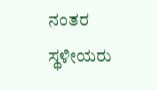ನಂತರ ಸ್ಥಳೀಯರು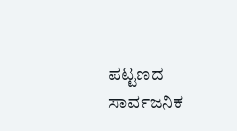ಪಟ್ಟಣದ ಸಾರ್ವಜನಿಕ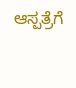ಆಸ್ಪತ್ರೆಗೆ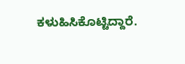ಕಳುಹಿಸಿಕೊಟ್ಟಿದ್ದಾರೆ.